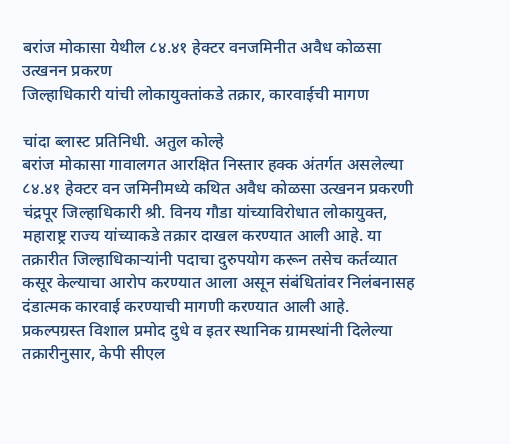बरांज मोकासा येथील ८४.४१ हेक्टर वनजमिनीत अवैध कोळसा उत्खनन प्रकरण
जिल्हाधिकारी यांची लोकायुक्तांकडे तक्रार, कारवाईची मागण

चांदा ब्लास्ट प्रतिनिधी. अतुल कोल्हे
बरांज मोकासा गावालगत आरक्षित निस्तार हक्क अंतर्गत असलेल्या ८४.४१ हेक्टर वन जमिनीमध्ये कथित अवैध कोळसा उत्खनन प्रकरणी चंद्रपूर जिल्हाधिकारी श्री. विनय गौडा यांच्याविरोधात लोकायुक्त, महाराष्ट्र राज्य यांच्याकडे तक्रार दाखल करण्यात आली आहे. या तक्रारीत जिल्हाधिकाऱ्यांनी पदाचा दुरुपयोग करून तसेच कर्तव्यात कसूर केल्याचा आरोप करण्यात आला असून संबंधितांवर निलंबनासह दंडात्मक कारवाई करण्याची मागणी करण्यात आली आहे.
प्रकल्पग्रस्त विशाल प्रमोद दुधे व इतर स्थानिक ग्रामस्थांनी दिलेल्या तक्रारीनुसार, केपी सीएल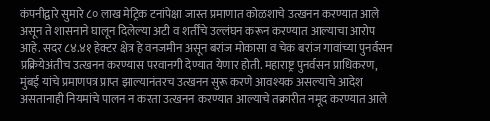कंपनीद्वारे सुमारे ८० लाख मेट्रिक टनांपेक्षा जास्त प्रमाणात कोळशाचे उत्खनन करण्यात आले असून ते शासनाने घालून दिलेल्या अटी व शर्तींचे उल्लंघन करून करण्यात आल्याचा आरोप आहे. सदर ८४.४१ हेक्टर क्षेत्र हे वनजमीन असून बरांज मोकासा व चेक बरांज गावांच्या पुनर्वसन प्रक्रियेअंतीच उत्खनन करण्यास परवानगी देण्यात येणार होती. महाराष्ट्र पुनर्वसन प्राधिकरण, मुंबई यांचे प्रमाणपत्र प्राप्त झाल्यानंतरच उत्खनन सुरू करणे आवश्यक असल्याचे आदेश असतानाही नियमांचे पालन न करता उत्खनन करण्यात आल्याचे तक्रारीत नमूद करण्यात आले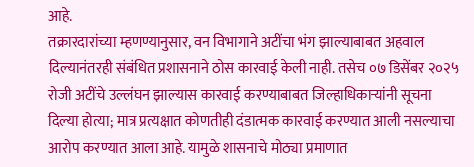आहे.
तक्रारदारांच्या म्हणण्यानुसार, वन विभागाने अटींचा भंग झाल्याबाबत अहवाल दिल्यानंतरही संबंधित प्रशासनाने ठोस कारवाई केली नाही. तसेच ०७ डिसेंबर २०२५ रोजी अटींचे उल्लंघन झाल्यास कारवाई करण्याबाबत जिल्हाधिकाऱ्यांनी सूचना दिल्या होत्या; मात्र प्रत्यक्षात कोणतीही दंडात्मक कारवाई करण्यात आली नसल्याचा आरोप करण्यात आला आहे. यामुळे शासनाचे मोठ्या प्रमाणात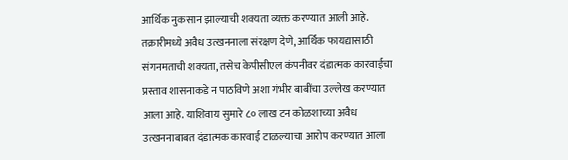आर्थिक नुकसान झाल्याची शक्यता व्यक्त करण्यात आली आहे.
तक्रारीमध्ये अवैध उत्खननाला संरक्षण देणे, आर्थिक फायद्यासाठी संगनमताची शक्यता, तसेच केपीसीएल कंपनीवर दंडात्मक कारवाईचा प्रस्ताव शासनाकडे न पाठविणे अशा गंभीर बाबींचा उल्लेख करण्यात आला आहे. याशिवाय सुमारे ८० लाख टन कोळशाच्या अवैध उत्खननाबाबत दंडात्मक कारवाई टाळल्याचा आरोप करण्यात आला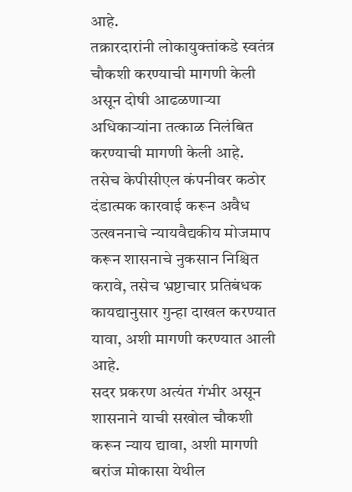आहे.
तक्रारदारांनी लोकायुक्तांकडे स्वतंत्र चौकशी करण्याची मागणी केली असून दोषी आढळणाऱ्या अधिकाऱ्यांना तत्काळ निलंबित करण्याची मागणी केली आहे. तसेच केपीसीएल कंपनीवर कठोर दंडात्मक कारवाई करून अवैध उत्खननाचे न्यायवैद्यकीय मोजमाप करून शासनाचे नुकसान निश्चित करावे, तसेच भ्रष्टाचार प्रतिबंधक कायद्यानुसार गुन्हा दाखल करण्यात यावा, अशी मागणी करण्यात आली आहे.
सदर प्रकरण अत्यंत गंभीर असून शासनाने याची सखोल चौकशी करून न्याय द्यावा, अशी मागणी बरांज मोकासा येथील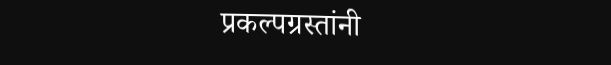प्रकल्पग्रस्तांनी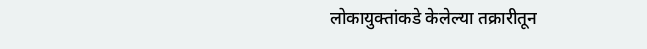लोकायुक्तांकडे केलेल्या तक्रारीतून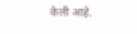केली आहे.